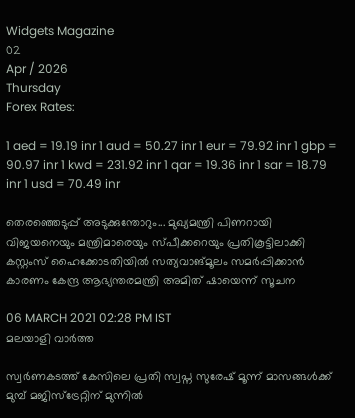Widgets Magazine
02
Apr / 2026
Thursday
Forex Rates:

1 aed = 19.19 inr 1 aud = 50.27 inr 1 eur = 79.92 inr 1 gbp = 90.97 inr 1 kwd = 231.92 inr 1 qar = 19.36 inr 1 sar = 18.79 inr 1 usd = 70.49 inr

തെരഞ്ഞെടുപ്പ് അടുക്കുന്തോറും... മുഖ്യമന്ത്രി പിണറായി വിജയനെയും മന്ത്രിമാരെയും സ്പീക്കറെയും പ്രതികൂട്ടിലാക്കി കസ്റ്റംസ് ഹൈക്കോടതിയില്‍ സത്യവാങ്മൂലം സമര്‍പ്പിക്കാന്‍ കാരണം കേന്ദ്ര ആഭ്യന്തരമന്ത്രി അമിത് ഷായെന്ന് സൂചന

06 MARCH 2021 02:28 PM IST
മലയാളി വാര്‍ത്ത

സ്വര്‍ണകടത്ത് കേസിലെ പ്രതി സ്വപ്ന സുരേഷ് മൂന്ന് മാസങ്ങള്‍ക്ക് മുമ്പ് മജിസ്‌ട്രേറ്റിന് മുന്നില്‍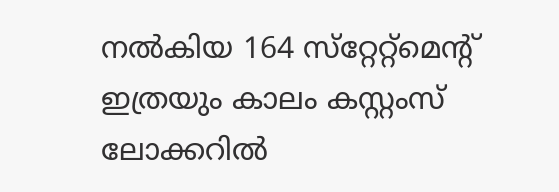നല്‍കിയ 164 സ്‌റ്റേറ്റ്‌മെന്റ് ഇത്രയും കാലം കസ്റ്റംസ് ലോക്കറില്‍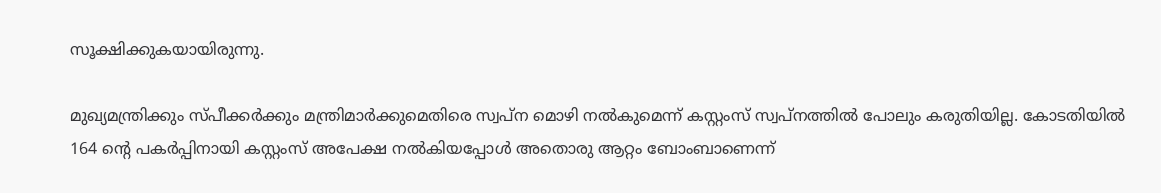സൂക്ഷിക്കുകയായിരുന്നു.

മുഖ്യമന്ത്രിക്കും സ്പീക്കര്‍ക്കും മന്ത്രിമാര്‍ക്കുമെതിരെ സ്വപ്ന മൊഴി നല്‍കുമെന്ന് കസ്റ്റംസ് സ്വപ്നത്തില്‍ പോലും കരുതിയില്ല. കോടതിയില്‍ 164 ന്റെ പകര്‍പ്പിനായി കസ്റ്റംസ് അപേക്ഷ നല്‍കിയപ്പോള്‍ അതൊരു ആറ്റം ബോംബാണെന്ന്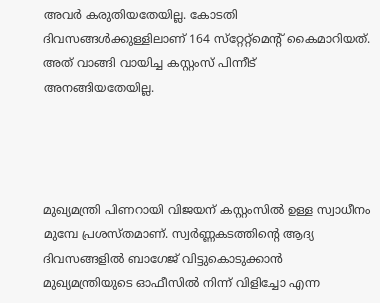അവര്‍ കരുതിയതേയില്ല. കോടതി ദിവസങ്ങള്‍ക്കുള്ളിലാണ് 164 സ്‌റ്റേറ്റ്‌മെന്റ് കൈമാറിയത്. അത് വാങ്ങി വായിച്ച കസ്റ്റംസ് പിന്നീട് അനങ്ങിയതേയില്ല.




മുഖ്യമന്ത്രി പിണറായി വിജയന് കസ്റ്റംസില്‍ ഉള്ള സ്വാധീനം മുമ്പേ പ്രശസ്തമാണ്. സ്വര്‍ണ്ണകടത്തിന്റെ ആദ്യ ദിവസങ്ങളില്‍ ബാഗേജ് വിട്ടുകൊടുക്കാന്‍ മുഖ്യമന്ത്രിയുടെ ഓഫീസില്‍ നിന്ന് വിളിച്ചോ എന്ന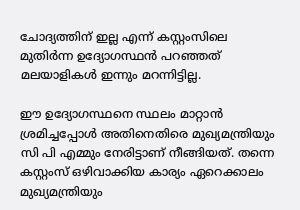ചോദ്യത്തിന് ഇല്ല എന്ന് കസ്റ്റംസിലെ മുതിര്‍ന്ന ഉദ്യോഗസ്ഥന്‍ പറഞ്ഞത് മലയാളികള്‍ ഇന്നും മറന്നിട്ടില്ല.

ഈ ഉദ്യോഗസ്ഥനെ സ്ഥലം മാറ്റാന്‍ ശ്രമിച്ചപ്പോള്‍ അതിനെതിരെ മുഖ്യമന്ത്രിയും സി പി എമ്മും നേരിട്ടാണ് നീങ്ങിയത്. തന്നെ കസ്റ്റംസ് ഒഴിവാക്കിയ കാര്യം ഏറെക്കാലം മുഖ്യമന്ത്രിയും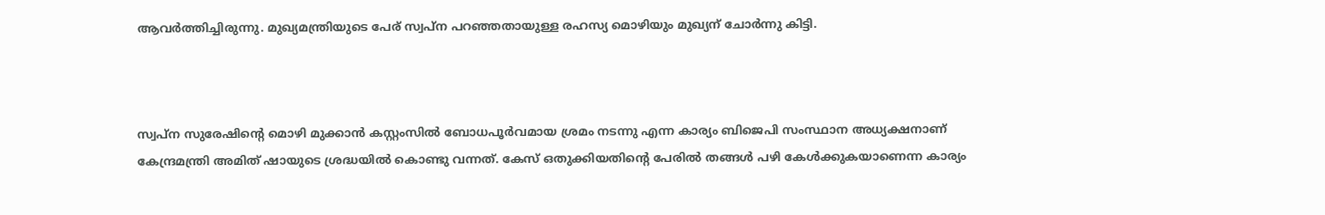ആവര്‍ത്തിച്ചിരുന്നു. മുഖ്യമന്ത്രിയുടെ പേര് സ്വപ്ന പറഞ്ഞതായുള്ള രഹസ്യ മൊഴിയും മുഖ്യന് ചോര്‍ന്നു കിട്ടി.



സ്വപ്ന സുരേഷിന്റെ മൊഴി മുക്കാന്‍ കസ്റ്റംസില്‍ ബോധപൂര്‍വമായ ശ്രമം നടന്നു എന്ന കാര്യം ബിജെപി സംസ്ഥാന അധ്യക്ഷനാണ് കേന്ദ്രമന്ത്രി അമിത് ഷായുടെ ശ്രദ്ധയില്‍ കൊണ്ടു വന്നത്. കേസ് ഒതുക്കിയതിന്റെ പേരില്‍ തങ്ങള്‍ പഴി കേള്‍ക്കുകയാണെന്ന കാര്യം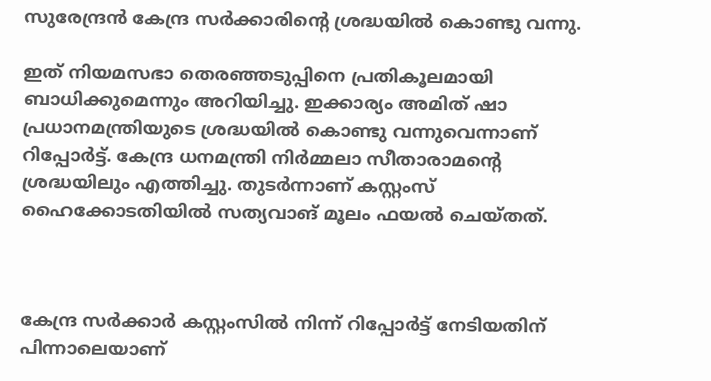സുരേന്ദ്രന്‍ കേന്ദ്ര സര്‍ക്കാരിന്റെ ശ്രദ്ധയില്‍ കൊണ്ടു വന്നു.

ഇത് നിയമസഭാ തെരഞ്ഞടുപ്പിനെ പ്രതികൂലമായി ബാധിക്കുമെന്നും അറിയിച്ചു. ഇക്കാര്യം അമിത് ഷാ പ്രധാനമന്ത്രിയുടെ ശ്രദ്ധയില്‍ കൊണ്ടു വന്നുവെന്നാണ് റിപ്പോര്‍ട്ട്. കേന്ദ്ര ധനമന്ത്രി നിര്‍മ്മലാ സീതാരാമന്റെ ശ്രദ്ധയിലും എത്തിച്ചു. തുടര്‍ന്നാണ് കസ്റ്റംസ് ഹൈക്കോടതിയില്‍ സത്യവാങ് മൂലം ഫയല്‍ ചെയ്തത്.



കേന്ദ്ര സര്‍ക്കാര്‍ കസ്റ്റംസില്‍ നിന്ന് റിപ്പോര്‍ട്ട് നേടിയതിന് പിന്നാലെയാണ്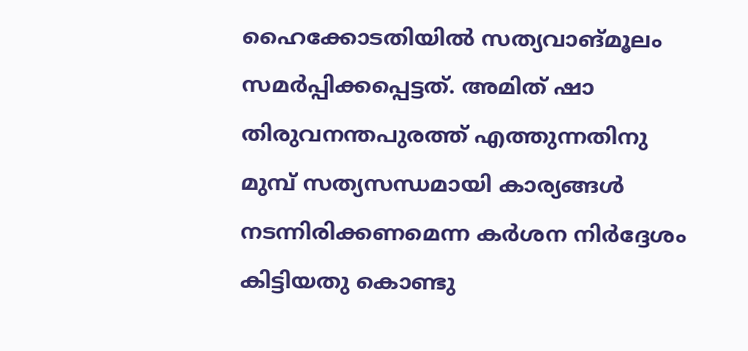ഹൈക്കോടതിയില്‍ സത്യവാങ്മൂലം സമര്‍പ്പിക്കപ്പെട്ടത്. അമിത് ഷാ തിരുവനന്തപുരത്ത് എത്തുന്നതിനു മുമ്പ് സത്യസന്ധമായി കാര്യങ്ങള്‍ നടന്നിരിക്കണമെന്ന കര്‍ശന നിര്‍ദ്ദേശം കിട്ടിയതു കൊണ്ടു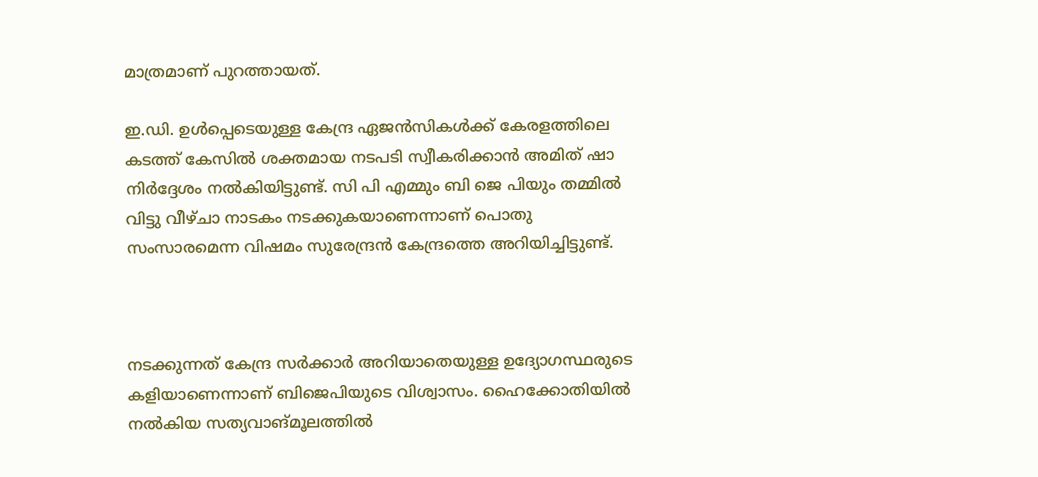മാത്രമാണ് പുറത്തായത്.

ഇ.ഡി. ഉള്‍പ്പെടെയുള്ള കേന്ദ്ര ഏജന്‍സികള്‍ക്ക് കേരളത്തിലെ കടത്ത് കേസില്‍ ശക്തമായ നടപടി സ്വീകരിക്കാന്‍ അമിത് ഷാ നിര്‍ദ്ദേശം നല്‍കിയിട്ടുണ്ട്. സി പി എമ്മും ബി ജെ പിയും തമ്മില്‍ വിട്ടു വീഴ്ചാ നാടകം നടക്കുകയാണെന്നാണ് പൊതു സംസാരമെന്ന വിഷമം സുരേന്ദ്രന്‍ കേന്ദ്രത്തെ അറിയിച്ചിട്ടുണ്ട്.



നടക്കുന്നത് കേന്ദ്ര സര്‍ക്കാര്‍ അറിയാതെയുള്ള ഉദ്യോഗസ്ഥരുടെ കളിയാണെന്നാണ് ബിജെപിയുടെ വിശ്വാസം. ഹൈക്കോതിയില്‍ നല്‍കിയ സത്യവാങ്മൂലത്തില്‍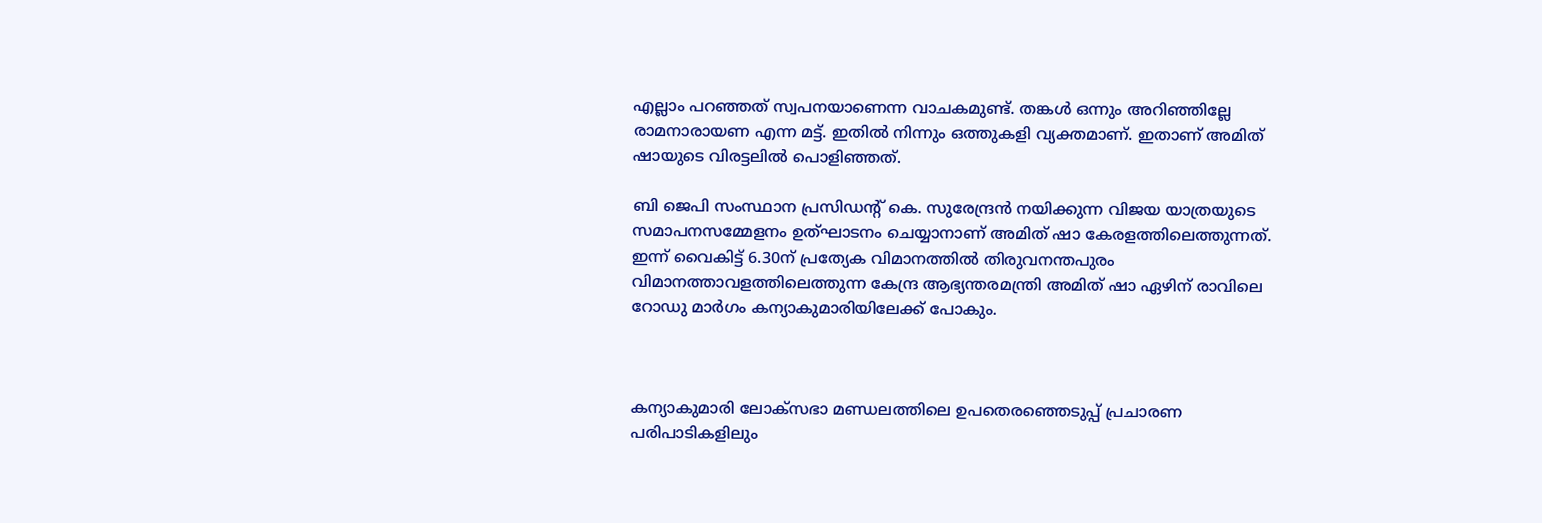എല്ലാം പറഞ്ഞത് സ്വപനയാണെന്ന വാചകമുണ്ട്. തങ്കള്‍ ഒന്നും അറിഞ്ഞില്ലേ രാമനാരായണ എന്ന മട്ട്. ഇതില്‍ നിന്നും ഒത്തുകളി വ്യക്തമാണ്. ഇതാണ് അമിത് ഷായുടെ വിരട്ടലില്‍ പൊളിഞ്ഞത്.

ബി ജെപി സംസ്ഥാന പ്രസിഡന്റ് കെ. സുരേന്ദ്രന്‍ നയിക്കുന്ന വിജയ യാത്രയുടെ സമാപനസമ്മേളനം ഉത്ഘാടനം ചെയ്യാനാണ് അമിത് ഷാ കേരളത്തിലെത്തുന്നത്. ഇന്ന് വൈകിട്ട് 6.30ന് പ്രത്യേക വിമാനത്തില്‍ തിരുവനന്തപുരം വിമാനത്താവളത്തിലെത്തുന്ന കേന്ദ്ര ആഭ്യന്തരമന്ത്രി അമിത് ഷാ ഏഴിന് രാവിലെ റോഡു മാര്‍ഗം കന്യാകുമാരിയിലേക്ക് പോകും.



കന്യാകുമാരി ലോക്‌സഭാ മണ്ഡലത്തിലെ ഉപതെരഞ്ഞെടുപ്പ് പ്രചാരണ പരിപാടികളിലും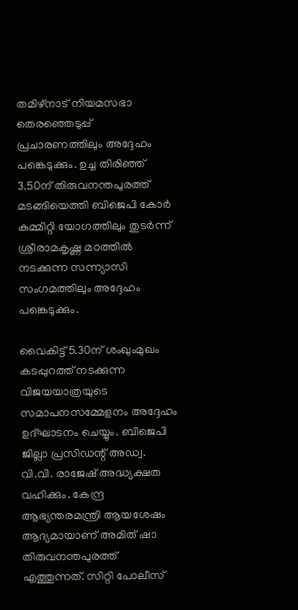തമിഴ്‌നാട് നിയമസഭാ തെരഞ്ഞെടുപ്പ് പ്രചാരണത്തിലും അദ്ദേഹം പങ്കെടുക്കും. ഉച്ച തിരിഞ്ഞ് 3.50ന് തിരുവനന്തപുരത്ത് മടങ്ങിയെത്തി ബിജെപി കോര്‍ കമ്മിറ്റി യോഗത്തിലും തുടര്‍ന്ന് ശ്രീരാമകൃഷ്ണ മഠത്തില്‍ നടക്കുന്ന സന്ന്യാസി സംഗമത്തിലും അദ്ദേഹം പങ്കെടുക്കും.

വൈകിട്ട് 5.30ന് ശംഖുംമുഖം കടപ്പുറത്ത് നടക്കുന്ന വിജയയാത്രയുടെ സമാപനസമ്മേളനം അദ്ദേഹം ഉദ്ഘാടനം ചെയ്യും. ബിജെപി ജില്ലാ പ്രസിഡന്റ് അഡ്വ. വി.വി. രാജേഷ് അദ്ധ്യക്ഷത വഹിക്കും. കേന്ദ്ര ആഭ്യന്തരമന്ത്രി ആയശേഷം ആദ്യമായാണ് അമിത് ഷാ തിരുവനന്തപുരത്ത് എത്തുന്നത്. സിറ്റി പോലീസ്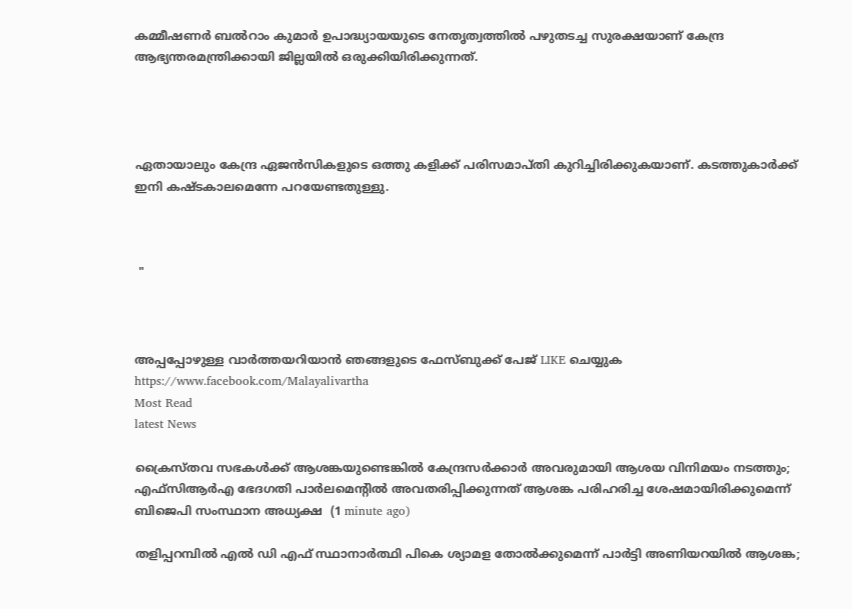കമ്മീഷണര്‍ ബല്‍റാം കുമാര്‍ ഉപാദ്ധ്യായയുടെ നേതൃത്വത്തില്‍ പഴുതടച്ച സുരക്ഷയാണ് കേന്ദ്ര ആഭ്യന്തരമന്ത്രിക്കായി ജില്ലയില്‍ ഒരുക്കിയിരിക്കുന്നത്.




ഏതായാലും കേന്ദ്ര ഏജന്‍സികളുടെ ഒത്തു കളിക്ക് പരിസമാപ്തി കുറിച്ചിരിക്കുകയാണ്. കടത്തുകാര്‍ക്ക് ഇനി കഷ്ടകാലമെന്നേ പറയേണ്ടതുള്ളു.



 "



അപ്പപ്പോഴുള്ള വാര്‍ത്തയറിയാന്‍ ഞങ്ങളുടെ ഫേസ്‌ബുക്ക്‌ പേജ് LIKE ചെയ്യുക
https://www.facebook.com/Malayalivartha
Most Read
latest News

ക്രൈസ്തവ സഭകള്‍ക്ക് ആശങ്കയുണ്ടെങ്കില്‍ കേന്ദ്രസര്‍ക്കാര്‍ അവരുമായി ആശയ വിനിമയം നടത്തും; എഫ്‌സിആര്‍എ ഭേദഗതി പാര്‍ലമെന്റില്‍ അവതരിപ്പിക്കുന്നത് ആശങ്ക പരിഹരിച്ച ശേഷമായിരിക്കുമെന്ന് ബിജെപി സംസ്ഥാന അധ്യക്ഷ  (1 minute ago)

തളിപ്പറമ്പില്‍ എൽ ഡി എഫ് സ്ഥാനാർത്ഥി പികെ ശ്യാമള തോല്‍ക്കുമെന്ന് പാര്‍ട്ടി അണിയറയില്‍ ആശങ്ക;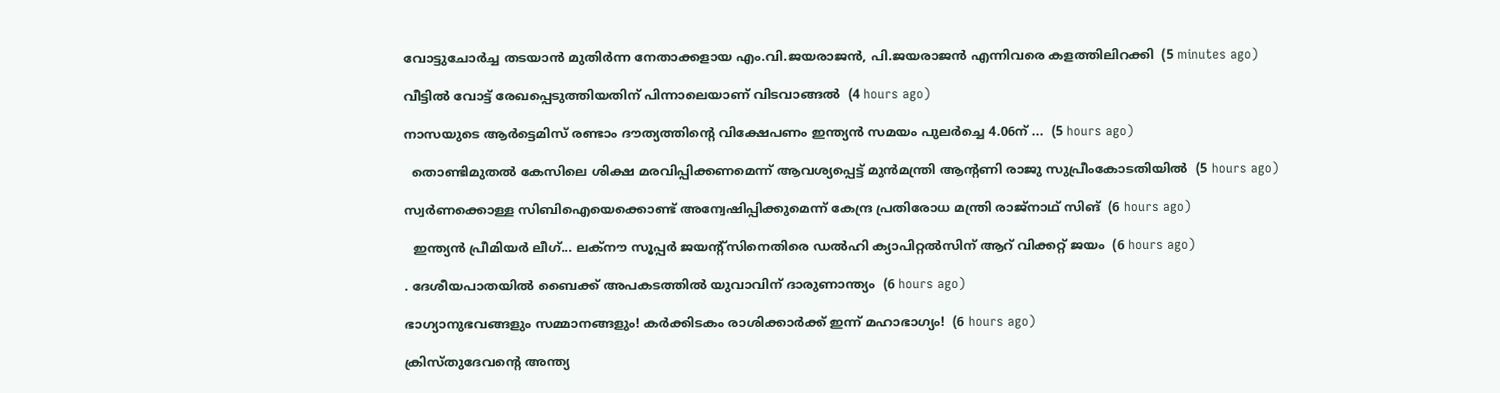വോട്ടുചോര്‍ച്ച തടയാൻ മുതിര്‍ന്ന നേതാക്കളായ എം.വി.ജയരാജന്‍, പി.ജയരാജന്‍ എന്നിവരെ കളത്തിലിറക്കി  (5 minutes ago)

വീട്ടിൽ വോട്ട് രേഖപ്പെടുത്തിയതിന് പിന്നാലെയാണ് വിടവാങ്ങൽ  (4 hours ago)

നാസയുടെ ആ‌ർട്ടെമിസ് രണ്ടാം ദൗത്യത്തിന്റെ വിക്ഷേപണം ഇന്ത്യൻ സമയം പുലർച്ചെ 4.06ന് ...  (5 hours ago)

  തൊണ്ടിമുതൽ കേസിലെ ശിക്ഷ മരവിപ്പിക്കണമെന്ന് ആവശ്യപ്പെട്ട് മുൻമന്ത്രി ആന്റണി രാജു സുപ്രീംകോടതിയിൽ  (5 hours ago)

സ്വര്‍ണക്കൊള്ള സിബിഐയെക്കൊണ്ട് അന്വേഷിപ്പിക്കുമെന്ന് കേന്ദ്ര പ്രതിരോധ മന്ത്രി രാജ്നാഥ് സിങ്  (6 hours ago)

  ഇന്ത്യന്‍ പ്രീമിയര്‍ ലീഗ്... ലക്‌നൗ സൂപ്പര്‍ ജയന്റ്‌സിനെതിരെ ഡല്‍ഹി ക്യാപിറ്റല്‍സിന് ആറ് വിക്കറ്റ് ജയം  (6 hours ago)

. ദേശീയപാതയിൽ ബൈക്ക് അപകടത്തിൽ യുവാവിന് ദാരുണാന്ത്യം  (6 hours ago)

ഭാഗ്യാനുഭവങ്ങളും സമ്മാനങ്ങളും! കർക്കിടകം രാശിക്കാർക്ക് ഇന്ന് മഹാഭാഗ്യം!  (6 hours ago)

ക്രിസ്തുദേവന്റെ അന്ത്യ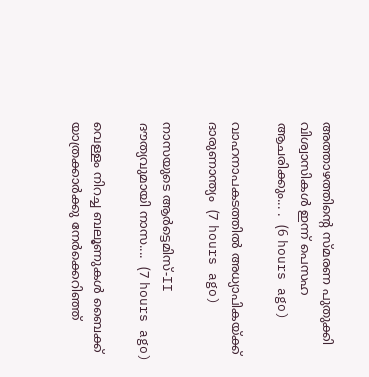അത്താഴത്തിന്റെ സ്മരണ പുതുക്കി വിശ്വാസികൾ ഇന്ന് പെസഹ ആചരിക്കും... .  (6 hours ago)

വാഹനാപകടത്തിൽ അധ്യാപികയ്ക്ക് ദാരുണാന്ത്യം  (7 hours ago)

നാസയുടെ ആർട്ടെമിസ്-II ദൗത്യവുമായി നാസ....  (7 hours ago)

വെള്ളം നിറച്ച ബലൂണുകള്‍ ബൈക്ക് യാത്രക്കാര്‍ക്കു നേര്‍ക്കെറിഞ്ഞ്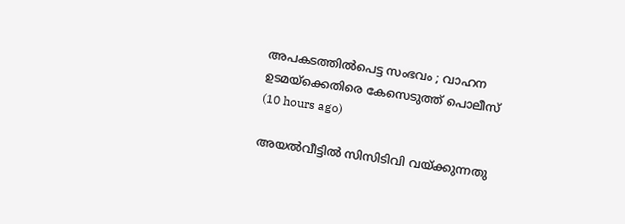അപകടത്തില്‍പെട്ട സംഭവം ; വാഹന ഉടമയ്‌ക്കെതിരെ കേസെടുത്ത് പൊലീസ്  (10 hours ago)

അയല്‍വീട്ടില്‍ സിസിടിവി വയ്ക്കുന്നതു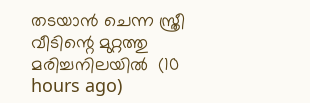തടയാന്‍ ചെന്ന സ്ത്രീ വീടിന്റെ മുറ്റത്തു മരിച്ചനിലയില്‍  (10 hours ago)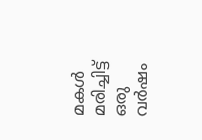മകള്‍ മരിച്ചിട്ട് ഒരു വര്‍ഷം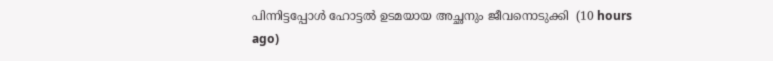പിന്നിട്ടപ്പോള്‍ ഹോട്ടല്‍ ഉടമയായ അച്ഛനും ജീവനൊടുക്കി  (10 hours ago)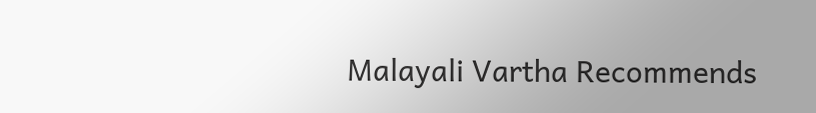Malayali Vartha Recommends